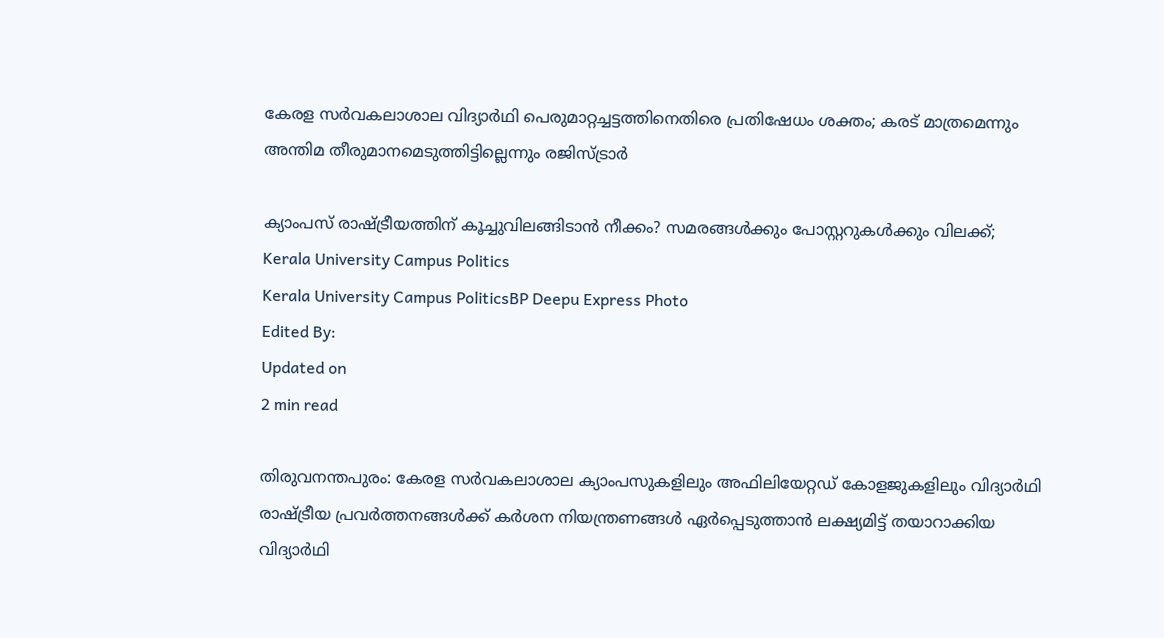കേരള സർവകലാശാല വിദ്യാർഥി പെരുമാറ്റച്ചട്ടത്തിനെതിരെ പ്രതിഷേധം ശക്തം; കരട് മാത്രമെന്നും അന്തിമ തീരുമാനമെടുത്തിട്ടില്ലെന്നും രജിസ്ട്രാർ

ക്യാംപസ് രാഷ്ട്രീയത്തിന് കൂച്ചുവിലങ്ങിടാൻ നീക്കം? സമരങ്ങൾക്കും പോസ്റ്ററുകൾക്കും വിലക്ക്;
Kerala University Campus Politics
Kerala University Campus PoliticsBP Deepu Express Photo
Edited By:
Updated on
2 min read

തിരുവനന്തപുരം: കേരള സർവകലാശാല ക്യാംപസുകളിലും അഫിലിയേറ്റഡ് കോളജുകളിലും വിദ്യാർഥി രാഷ്ട്രീയ പ്രവർത്തനങ്ങൾക്ക് കർശന നിയന്ത്രണങ്ങൾ ഏർപ്പെടുത്താൻ ലക്ഷ്യമിട്ട് തയാറാക്കിയ വിദ്യാർഥി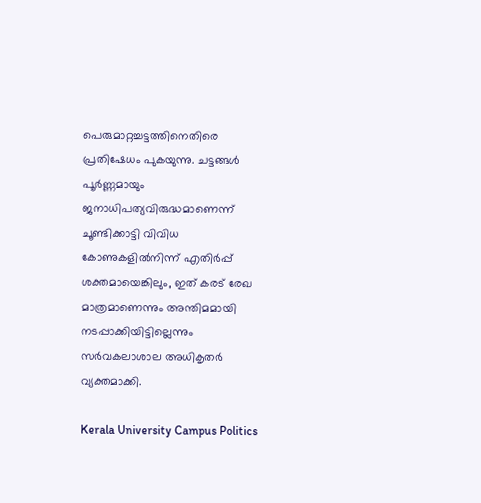പെരുമാറ്റച്ചട്ടത്തിനെതിരെ പ്രതിഷേധം പുകയുന്നു. ചട്ടങ്ങൾ പൂർണ്ണമായും ജനാധിപത്യവിരുദ്ധമാണെന്ന് ചൂണ്ടിക്കാട്ടി വിവിധ കോണുകളിൽനിന്ന് എതിർപ്പ് ശക്തമായെങ്കിലും, ഇത് കരട് രേഖ മാത്രമാണെന്നും അന്തിമമായി നടപ്പാക്കിയിട്ടില്ലെന്നും സർവകലാശാല അധികൃതർ വ്യക്തമാക്കി.

Kerala University Campus Politics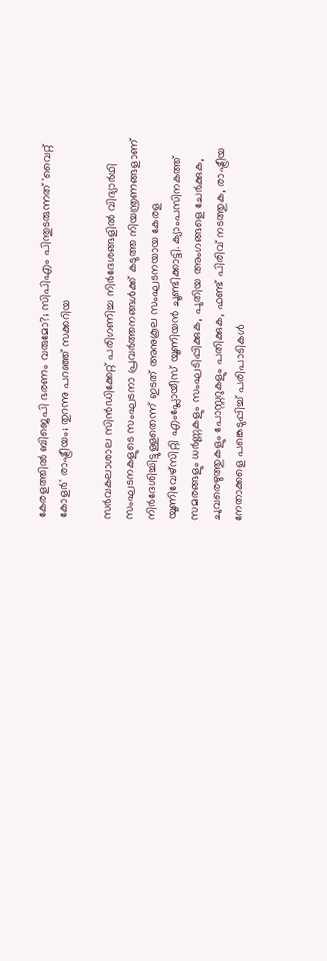കേരളത്തില്‍ ബിജെപി ഭരണം വരുമോ?; സിപിഎം പിന്തുടരുന്നത് 'വൈറ്റ് കോളര്‍' രാഷ്ട്രീയം; തുറന്നു പറഞ്ഞ് സക്കറിയ

സർവകലാശാല സിൻഡിക്കേറ്റ് പരിഗണിച്ച നിർദേശങ്ങളിൽ വിദ്യാർഥി സംഘടനകളുടെ സംഘടനാ പ്രവർത്തനങ്ങൾക്ക് കടുത്ത നിയന്ത്രണങ്ങളാണ് നിർദേശിച്ചിട്ടുള്ളതെന്ന് ഇടത് അനുകൂല സംഘടനയായ കേരള യൂണിവേഴ്സിറ്റി എംപ്ലോയീസ് യൂണിയൻ ചൂണ്ടിക്കാട്ടി. ക്യാംപസിനകത്ത് സമരങ്ങളും ധർണ്ണകളും സംഘടിപ്പിക്കുക, പുതിയ അംഗങ്ങളെ ചേർക്കുക, ചുവരെഴുത്തുകളും പോസ്റ്ററുകളും പതിക്കുക, ഫണ്ട് പിരിവ് നടത്തുക, രാഷ്ട്രീയ നേതാക്കളെ പങ്കെടുപ്പിച്ച് പരിപാടികൾ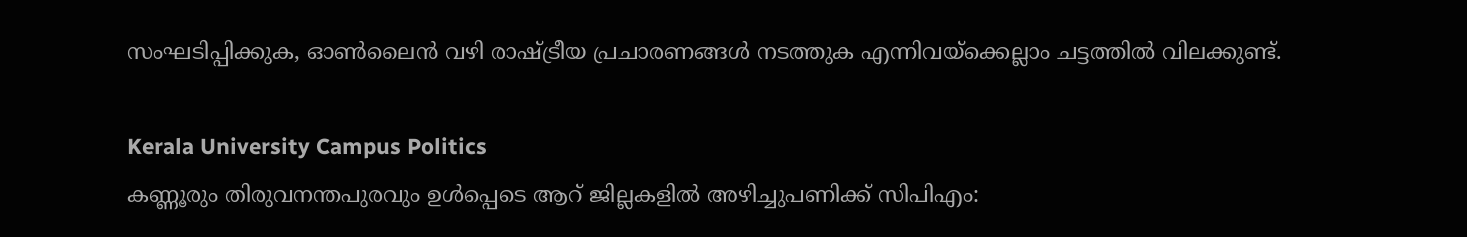സംഘടിപ്പിക്കുക, ഓൺലൈൻ വഴി രാഷ്ട്രീയ പ്രചാരണങ്ങൾ നടത്തുക എന്നിവയ്ക്കെല്ലാം ചട്ടത്തിൽ വിലക്കുണ്ട്.

Kerala University Campus Politics
കണ്ണൂരും തിരുവനന്തപുരവും ഉൾപ്പെടെ ആറ് ജില്ലകളിൽ അഴിച്ചുപണിക്ക് സിപിഎം: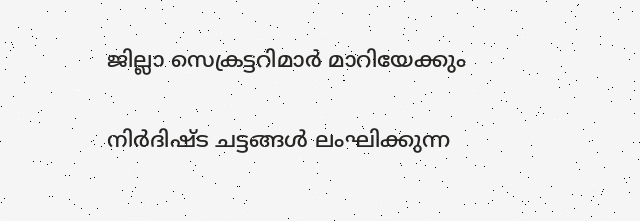ജില്ലാ സെക്രട്ടറിമാർ മാറിയേക്കും

നിർദിഷ്ട ചട്ടങ്ങൾ ലംഘിക്കുന്ന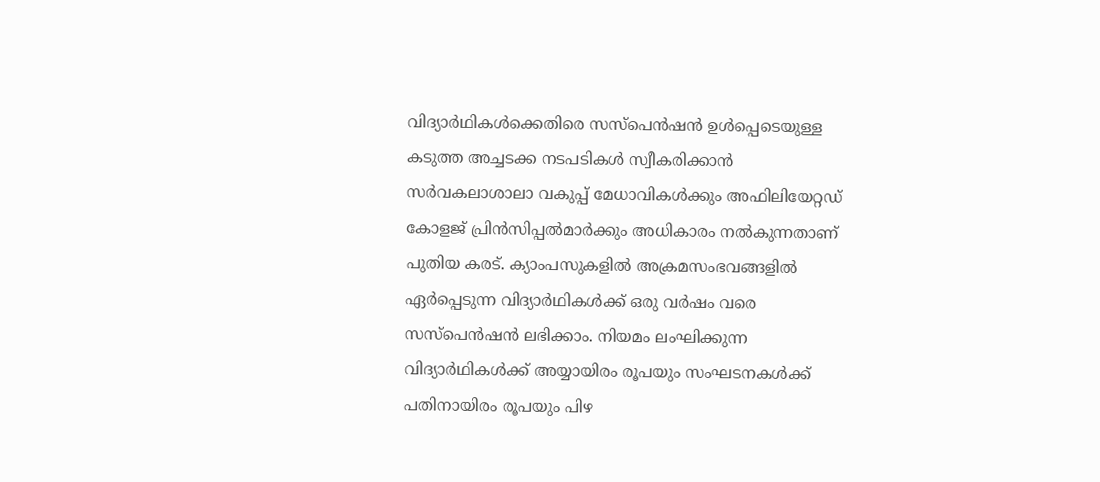വിദ്യാർഥികൾക്കെതിരെ സസ്പെൻഷൻ ഉൾപ്പെടെയുള്ള കടുത്ത അച്ചടക്ക നടപടികൾ സ്വീകരിക്കാൻ സർവകലാശാലാ വകുപ്പ് മേധാവികൾക്കും അഫിലിയേറ്റഡ് കോളജ് പ്രിൻസിപ്പൽമാർക്കും അധികാരം നൽകുന്നതാണ് പുതിയ കരട്. ക്യാംപസുകളിൽ അക്രമസംഭവങ്ങളിൽ ഏർപ്പെടുന്ന വിദ്യാർഥികൾക്ക് ഒരു വർഷം വരെ സസ്പെൻഷൻ ലഭിക്കാം. നിയമം ലംഘിക്കുന്ന വിദ്യാർഥികൾക്ക് അയ്യായിരം രൂപയും സംഘടനകൾക്ക് പതിനായിരം രൂപയും പിഴ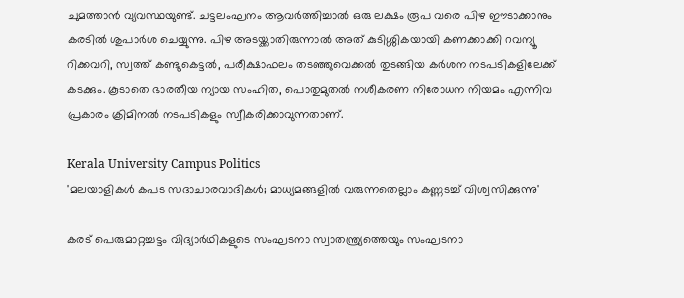ചുമത്താൻ വ്യവസ്ഥയുണ്ട്. ചട്ടലംഘനം ആവർത്തിച്ചാൽ ഒരു ലക്ഷം രൂപ വരെ പിഴ ഈടാക്കാനും കരടിൽ ശുപാർശ ചെയ്യുന്നു. പിഴ അടയ്ക്കാതിരുന്നാൽ അത് കുടിശ്ശികയായി കണക്കാക്കി റവന്യൂ റിക്കവറി, സ്വത്ത് കണ്ടുകെട്ടൽ, പരീക്ഷാഫലം തടഞ്ഞുവെക്കൽ തുടങ്ങിയ കർശന നടപടികളിലേക്ക് കടക്കും. കൂടാതെ ഭാരതീയ ന്യായ സംഹിത, പൊതുമുതൽ നശീകരണ നിരോധന നിയമം എന്നിവ പ്രകാരം ക്രിമിനൽ നടപടികളും സ്വീകരിക്കാവുന്നതാണ്.

Kerala University Campus Politics
'മലയാളികള്‍ കപട സദാചാരവാദികള്‍; മാധ്യമങ്ങളില്‍ വരുന്നതെല്ലാം കണ്ണടച്ച് വിശ്വസിക്കുന്നു'

കരട് പെരുമാറ്റച്ചട്ടം വിദ്യാർഥികളുടെ സംഘടനാ സ്വാതന്ത്ര്യത്തെയും സംഘടനാ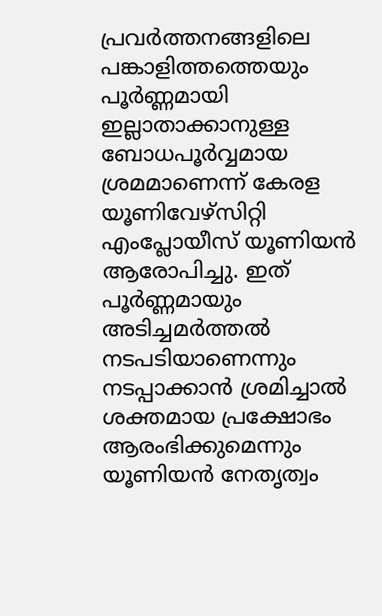പ്രവർത്തനങ്ങളിലെ പങ്കാളിത്തത്തെയും പൂർണ്ണമായി ഇല്ലാതാക്കാനുള്ള ബോധപൂർവ്വമായ ശ്രമമാണെന്ന് കേരള യൂണിവേഴ്സിറ്റി എംപ്ലോയീസ് യൂണിയൻ ആരോപിച്ചു. ഇത് പൂർണ്ണമായും അടിച്ചമർത്തൽ നടപടിയാണെന്നും നടപ്പാക്കാൻ ശ്രമിച്ചാൽ ശക്തമായ പ്രക്ഷോഭം ആരംഭിക്കുമെന്നും യൂണിയൻ നേതൃത്വം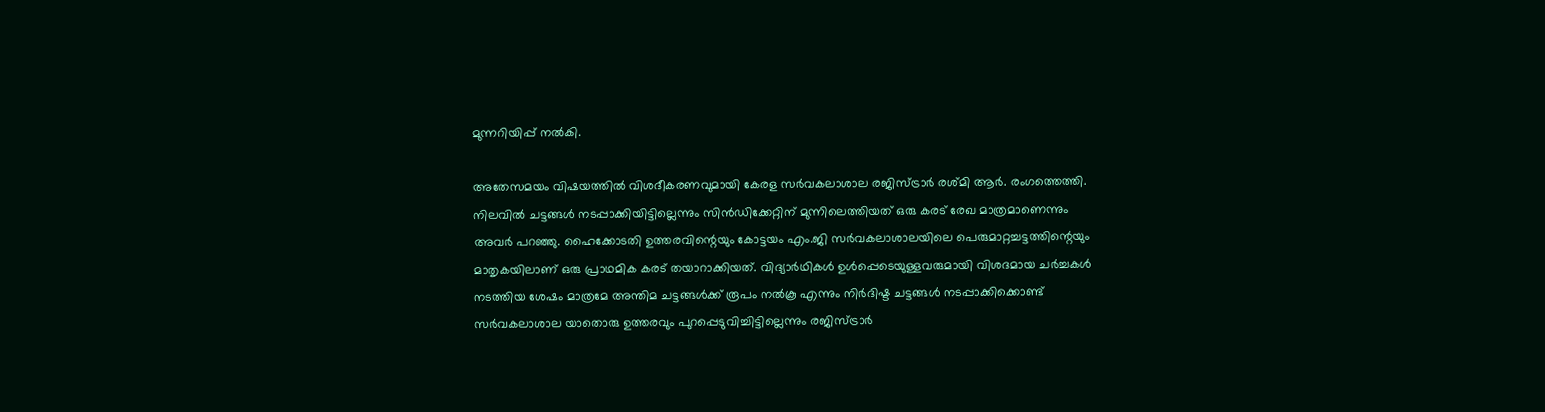മുന്നറിയിപ്പ് നൽകി.

അതേസമയം വിഷയത്തിൽ വിശദീകരണവുമായി കേരള സർവകലാശാല രജിസ്ട്രാർ രശ്മി ആർ. രംഗത്തെത്തി. നിലവിൽ ചട്ടങ്ങൾ നടപ്പാക്കിയിട്ടില്ലെന്നും സിൻഡിക്കേറ്റിന് മുന്നിലെത്തിയത് ഒരു കരട് രേഖ മാത്രമാണെന്നും അവർ പറഞ്ഞു. ഹൈക്കോടതി ഉത്തരവിന്റെയും കോട്ടയം എം.ജി സർവകലാശാലയിലെ പെരുമാറ്റച്ചട്ടത്തിന്റെയും മാതൃകയിലാണ് ഒരു പ്രാഥമിക കരട് തയാറാക്കിയത്. വിദ്യാർഥികൾ ഉൾപ്പെടെയുള്ളവരുമായി വിശദമായ ചർച്ചകൾ നടത്തിയ ശേഷം മാത്രമേ അന്തിമ ചട്ടങ്ങൾക്ക് രൂപം നൽകൂ എന്നും നിർദിഷ്ട ചട്ടങ്ങൾ നടപ്പാക്കിക്കൊണ്ട് സർവകലാശാല യാതൊരു ഉത്തരവും പുറപ്പെടുവിച്ചിട്ടില്ലെന്നും രജിസ്ട്രാർ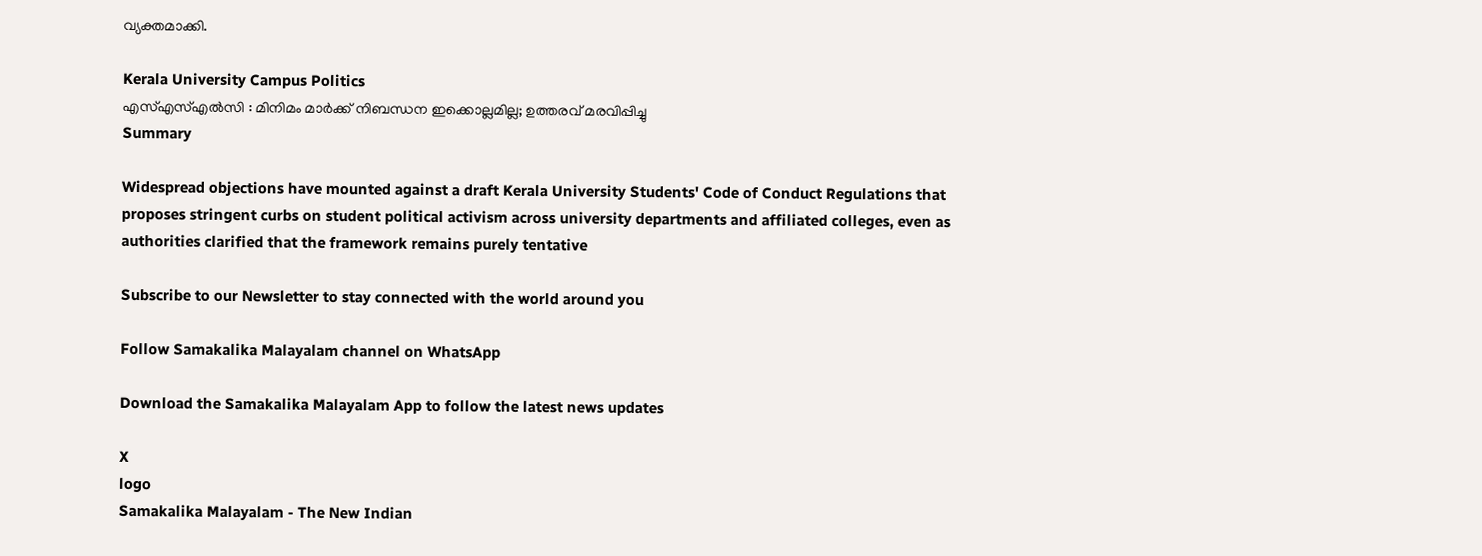വ്യക്തമാക്കി.

Kerala University Campus Politics
എസ്എസ്എൽസി : മിനിമം മാർക്ക് നിബന്ധന ഇക്കൊല്ലമില്ല; ഉത്തരവ് മരവിപ്പിച്ചു
Summary

Widespread objections have mounted against a draft Kerala University Students' Code of Conduct Regulations that proposes stringent curbs on student political activism across university departments and affiliated colleges, even as authorities clarified that the framework remains purely tentative

Subscribe to our Newsletter to stay connected with the world around you

Follow Samakalika Malayalam channel on WhatsApp

Download the Samakalika Malayalam App to follow the latest news updates

X
logo
Samakalika Malayalam - The New Indian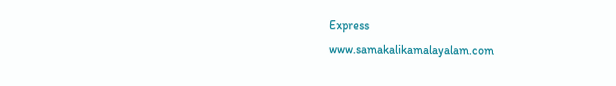Express
www.samakalikamalayalam.com